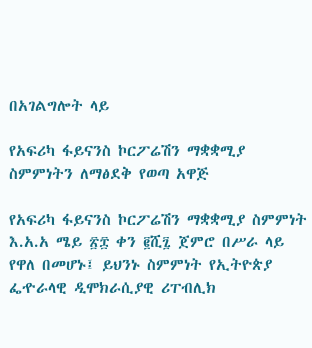በአገልግሎት ላይ

የአፍሪካ ፋይናንስ ኮርፖሬሽን ማቋቋሚያ ስምምነትን ለማፅደቅ የወጣ አዋጅ

የአፍሪካ ፋይናንስ ኮርፖሬሽን ማቋቋሚያ ስምምነት እ.አ.አ ሜይ ፳፰ ቀን ፪ሺ፯ ጀምሮ በሥራ ላይ የዋለ በመሆኑ፤ ይህንኑ ስምምነት የኢትዮጵያ ፌዯራላዊ ዲሞክራሲያዊ ሪፐብሊክ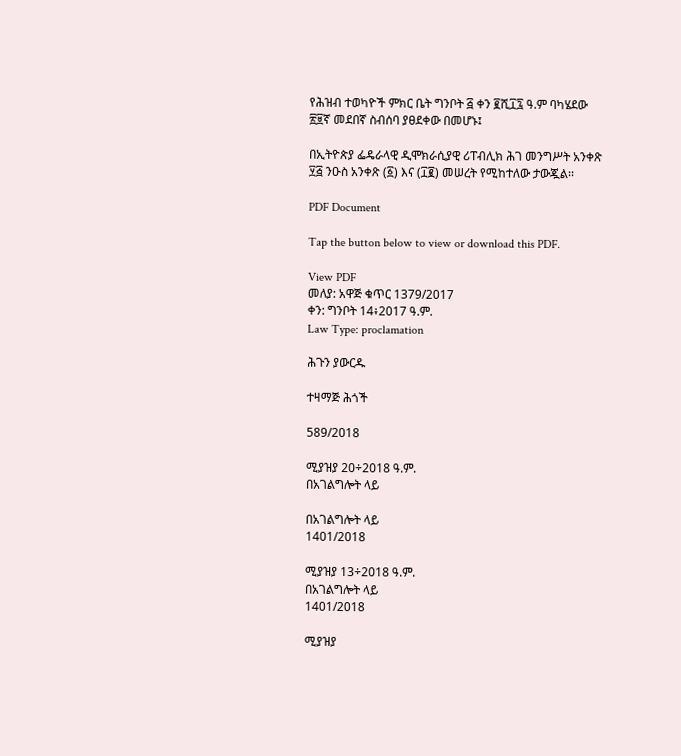የሕዝብ ተወካዮች ምክር ቤት ግንቦት ፭ ቀን ፪ሺ፲፯ ዓ.ም ባካሄደው ፳፱ኛ መደበኛ ስብሰባ ያፀደቀው በመሆኑ፤

በኢትዮጵያ ፌዴራላዊ ዲሞክራሲያዊ ሪፐብሊክ ሕገ መንግሥት አንቀጽ ፶፭ ንዑስ አንቀጽ (፩) እና (፲፪) መሠረት የሚከተለው ታውጇል፡፡

PDF Document

Tap the button below to view or download this PDF.

View PDF
መለያ: አዋጅ ቁጥር 1379/2017
ቀን: ግንቦት 14፥2017 ዓ.ም.
Law Type: proclamation

ሕጉን ያውርዱ

ተዛማጅ ሕጎች

589/2018

ሚያዝያ 20÷2018 ዓ.ም.
በአገልግሎት ላይ

በአገልግሎት ላይ
1401/2018

ሚያዝያ 13÷2018 ዓ.ም.
በአገልግሎት ላይ
1401/2018

ሚያዝያ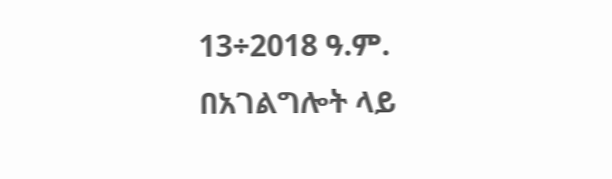13÷2018 ዓ.ም.
በአገልግሎት ላይ